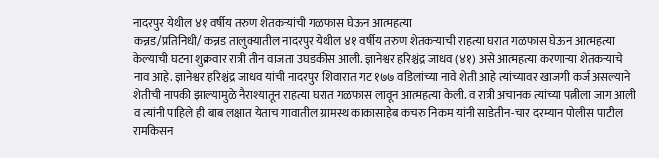नादरपुर येथील ४१ वर्षीय तरुण शेतकऱ्यांची गळफास घेऊन आत्महत्या
कन्नड/प्रतिनिधी/ कन्नड तालुक्यातील नादरपुर येथील ४१ वर्षीय तरुण शेतकऱ्याची राहत्या घरात गळफास घेऊन आत्महत्या केल्याची घटना शुक्रवार रात्री तीन वाजता उघडकीस आली. ज्ञानेश्वर हरिश्चंद्र जाधव (४१) असे आत्महत्या करणाऱ्या शेतकऱ्याचे नाव आहे. ज्ञानेश्वर हरिश्चंद्र जाधव यांची नादरपुर शिवारात गट १७७ वडिलांच्या नावे शेती आहे त्यांच्यावर खाजगी कर्ज असल्याने शेतीची नापकी झाल्यामुळे नैराश्यातून राहत्या घरात गळफास लावून आत्महत्या केली. व रात्री अचानक त्यांच्या पत्नीला जाग आली व त्यांनी पाहिले ही बाब लक्षात येताच गावातील ग्रामस्थ काकासाहेब कचरु निकम यांनी साडेतीन-चार दरम्यान पोलीस पाटील रामकिसन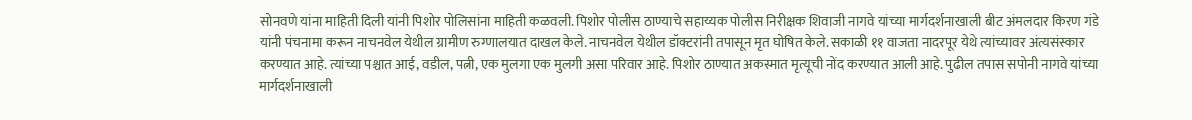सोनवणे यांना माहिती दिली यांनी पिशोर पोलिसांना माहिती कळवली. पिशोर पोलीस ठाण्याचे सहाय्यक पोलीस निरीक्षक शिवाजी नागवे यांच्या मार्गदर्शनाखाली बीट अंमलदार किरण गंडे यांनी पंचनामा करून नाचनवेल येथील ग्रामीण रुग्णालयात दाखल केले. नाचनवेल येथील डॉक्टरांनी तपासून मृत घोषित केले. सकाळी ११ वाजता नादरपूर येथे त्यांच्यावर अंत्यसंस्कार करण्यात आहे. त्यांच्या पश्चात आई, वडील, पत्नी, एक मुलगा एक मुलगी असा परिवार आहे. पिशोर ठाण्यात अकस्मात मृत्यूची नोंद करण्यात आली आहे. पुढील तपास सपोनी नागवे यांच्या मार्गदर्शनाखाली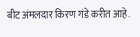बीट अंमलदार किरण गंडे करीत आहे.